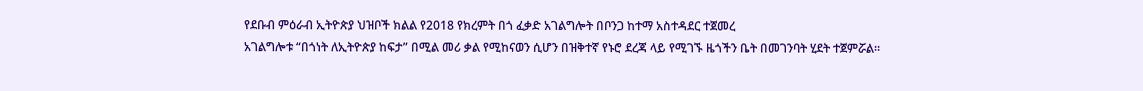የደቡብ ምዕራብ ኢትዮጵያ ህዝቦች ክልል የ2018 የክረምት በጎ ፈቃድ አገልግሎት በቦንጋ ከተማ አስተዳደር ተጀመረ
አገልግሎቱ “በጎነት ለኢትዮጵያ ከፍታ” በሚል መሪ ቃል የሚከናወን ሲሆን በዝቅተኛ የኑሮ ደረጃ ላይ የሚገኙ ዜጎችን ቤት በመገንባት ሂደት ተጀምሯል።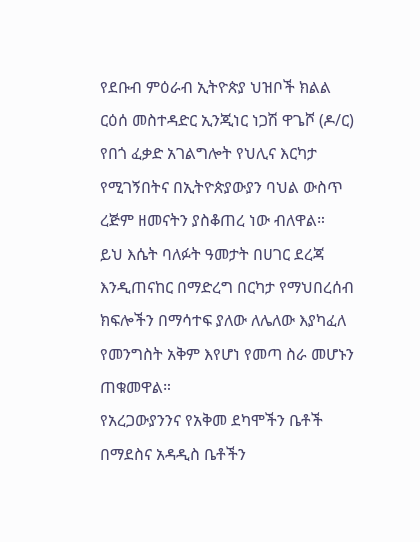የደቡብ ምዕራብ ኢትዮጵያ ህዝቦች ክልል ርዕሰ መስተዳድር ኢንጂነር ነጋሽ ዋጌሾ (ዶ/ር) የበጎ ፈቃድ አገልግሎት የህሊና እርካታ የሚገኝበትና በኢትዮጵያውያን ባህል ውስጥ ረጅም ዘመናትን ያስቆጠረ ነው ብለዋል።
ይህ እሴት ባለፉት ዓመታት በሀገር ደረጃ እንዲጠናከር በማድረግ በርካታ የማህበረሰብ ክፍሎችን በማሳተፍ ያለው ለሌለው እያካፈለ የመንግስት አቅም እየሆነ የመጣ ስራ መሆኑን ጠቁመዋል።
የአረጋውያንንና የአቅመ ደካሞችን ቤቶች በማደስና አዳዲስ ቤቶችን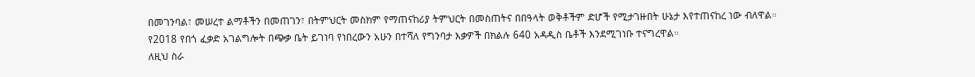በመገንባል፣ መሠረተ ልማቶችን በመጠገን፣ በትምህርት መስክም የማጠናከሪያ ትምህርት በመስጠትና በበዓላት ወቅቶችም ድሆች የሚታገዙበት ሁኔታ እየተጠናከረ ነው ብለዋል።
የ2018 የበጎ ፈቃድ አገልግሎት በጭቃ ቤት ይገነባ የነበረውን አሁን በተሻለ የግንባታ እቃዎች በክልሉ 640 አዳዲስ ቤቶች እንደሚገነቡ ተናግረዋል።
ለዚህ ስራ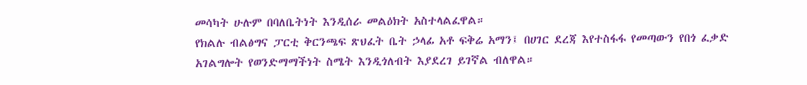መሳካት ሁሉም በባለቤትነት እንዲሰራ መልዕክት አስተላልፈዋል።
የክልሉ ብልፅግና ፓርቲ ቅርንጫፍ ጽህፈት ቤት ኃላፊ አቶ ፍቅሬ አማን፤ በሀገር ደረጃ እየተስፋፋ የመጣውን የበጎ ፈቃድ አገልግሎት የወንድማማችነት ስሜት እንዲጎለብት እያደረገ ይገኛል ብለዋል።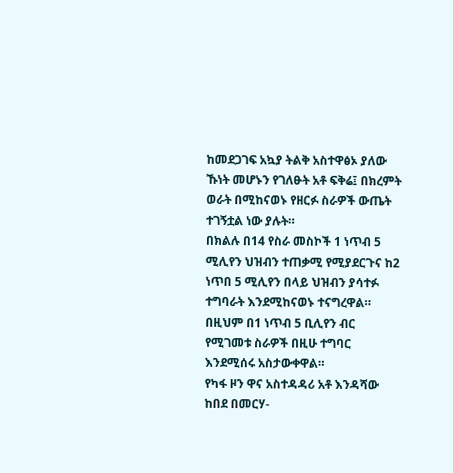ከመደጋገፍ አኳያ ትልቅ አስተዋፅኦ ያለው ኹነት መሆኑን የገለፁት አቶ ፍቅሬ፤ በክረምት ወራት በሚከናወኑ የዘርፉ ስራዎች ውጤት ተገኝቷል ነው ያሉት።
በክልሉ በ14 የስራ መስኮች 1 ነጥብ 5 ሚሊየን ህዝብን ተጠቃሚ የሚያደርጉና ከ2 ነጥበ 5 ሚሊየን በላይ ህዝብን ያሳተፉ ተግባራት እንደሚከናወኑ ተናግረዋል።
በዚህም በ1 ነጥብ 5 ቢሊየን ብር የሚገመቱ ስራዎች በዚሁ ተግባር እንደሚሰሩ አስታውቀዋል።
የካፋ ዞን ዋና አስተዳዳሪ አቶ እንዳሻው ከበደ በመርሃ-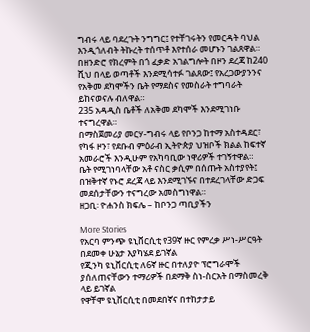ግብሩ ላይ ባደረጉት ንግግር፤ የተቸገሩትን የመርዳት ባህል እንዲጎለብት ትኩረት ተሰጥቶ እየተሰራ መሆኑን ገልጸዋል።
በዘንድሮ የክረምት በጎ ፈቃድ አገልግሎት በዞን ደረጃ ከ240 ሺህ በላይ ወጣቶች እንደሚሳተፉ ገልጸው፤ የአረጋውያንንና የአቅመ ደካሞችን ቤት የማደስና የመስራት ተግባራት ይከናወናሉ ብለዋል።
235 አዳዲስ ቤቶች ለአቅመ ደካሞች እንደሚገነቡ ተናግረዋል።
በማስጀመሪያ መርሃ-ግብሩ ላይ የቦንጋ ከተማ አስተዳደር፣ የካፋ ዞን፣ የደቡብ ምዕራብ ኢትዮጵያ ህዝቦች ክልል ከፍተኛ አመራሮች እንዲሁም የአካባቢው ነዋሪዎች ተገኝተዋል።
ቤት የሚገነባላቸው አቶ ናስር ቃሲም በሰጡት አስተያየት፤ በዝቅተኛ የኑሮ ደረጃ ላይ እንደሚገኙና በተደረገላቸው ድጋፍ መደሰታቸውን ተናግረው አመስግነዋል።
ዘጋቢ፡ ዮሐንስ ክፍሌ – ከቦንጋ ጣቢያችን

More Stories
የአርባ ምንጭ ዩኒቨርሲቲ የ39ኛ ዙር የምረቃ ሥነ-ሥርዓት በደመቀ ሁኔታ እያካሄደ ይገኛል
የጂንካ ዩኒቨርሲቲ ለ6ኛ ዙር በተለያዮ ፕሮግራሞች ያሰለጠናቸውን ተማሪዎች በደማቅ ስነ-ስርአት በማስመረቅ ላይ ይገኛል
የዋቸሞ ዩኒቨርሲቲ በመደበኛና በተከታታይ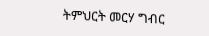ትምህርት መርሃ ግብር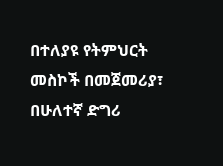በተለያዩ የትምህርት መስኮች በመጀመሪያ፣ በሁለተኛ ድግሪ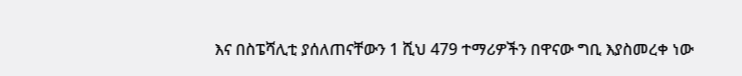እና በስፔሻሊቲ ያሰለጠናቸውን 1 ሺህ 479 ተማሪዎችን በዋናው ግቢ እያስመረቀ ነው